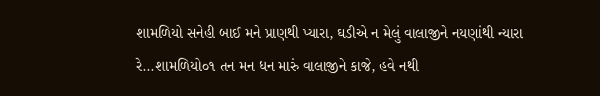શામળિયો સનેહી બાઈ મને પ્રાણથી પ્યારા, ઘડીએ ન મેલું વાલાજીને નયણાંથી ન્યારા રે...શામળિયો૦૧ તન મન ધન મારું વાલાજીને કાજે, હવે નથી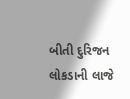બીતી દુરિજન લોકડાની લાજે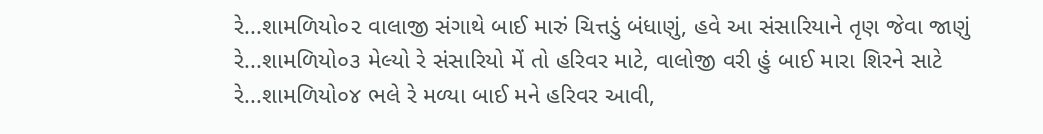રે...શામળિયો૦૨ વાલાજી સંગાથે બાઈ મારું ચિત્તડું બંધાણું, હવે આ સંસારિયાને તૃણ જેવા જાણું રે...શામળિયો૦૩ મેલ્યો રે સંસારિયો મેં તો હરિવર માટે, વાલોજી વરી હું બાઈ મારા શિરને સાટે રે...શામળિયો૦૪ ભલે રે મળ્યા બાઈ મને હરિવર આવી,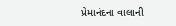પ્રેમાનંદના વાલાની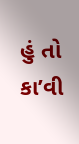હું તો કા’વી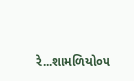રે...શામળિયો૦૫